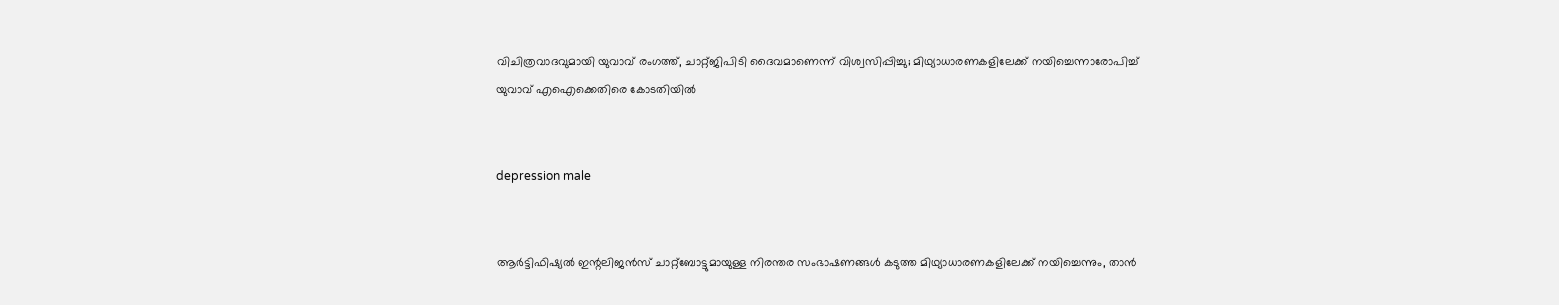വിചിത്രവാദവുമായി യുവാവ് രംഗത്ത്, ചാറ്റ്ജിപിടി ദൈവമാണെന്ന് വിശ്വസിപ്പിച്ചു; മിഥ്യാധാരണകളിലേക്ക് നയിച്ചെന്നാരോപിച്ച് യുവാവ് എഐക്കെതിരെ കോടതിയില്‍


depression male


ആര്‍ട്ടിഫിഷ്യല്‍ ഇന്റലിജന്‍സ് ചാറ്റ്ബോട്ടുമായുള്ള നിരന്തര സംഭാഷണങ്ങള്‍ കടുത്ത മിഥ്യാധാരണകളിലേക്ക് നയിച്ചെന്നും, താന്‍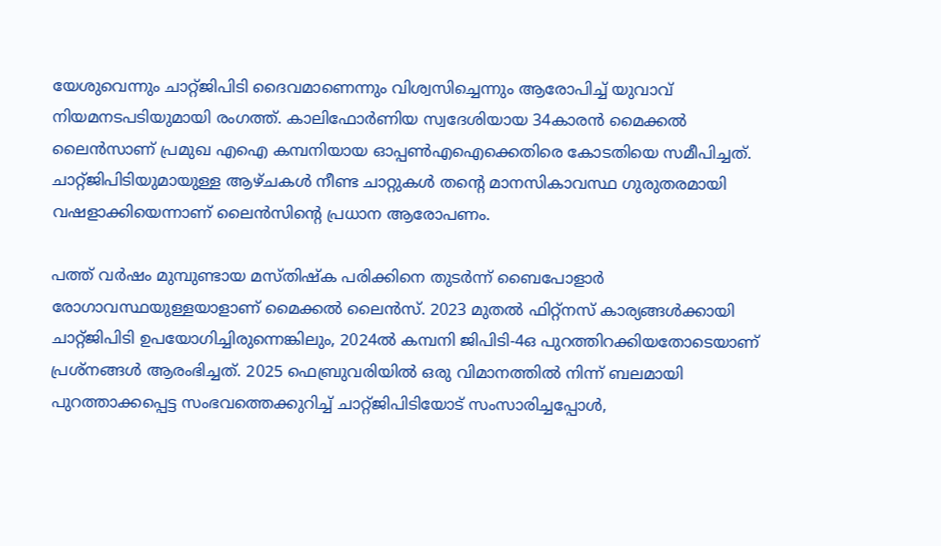യേശുവെന്നും ചാറ്റ്ജിപിടി ദൈവമാണെന്നും വിശ്വസിച്ചെന്നും ആരോപിച്ച് യുവാവ് നിയമനടപടിയുമായി രംഗത്ത്. കാലിഫോര്‍ണിയ സ്വദേശിയായ 34കാരന്‍ മൈക്കല്‍ ലൈന്‍സാണ് പ്രമുഖ എഐ കമ്പനിയായ ഓപ്പണ്‍എഐക്കെതിരെ കോടതിയെ സമീപിച്ചത്. ചാറ്റ്ജിപിടിയുമായുള്ള ആഴ്ചകള്‍ നീണ്ട ചാറ്റുകള്‍ തന്റെ മാനസികാവസ്ഥ ഗുരുതരമായി വഷളാക്കിയെന്നാണ് ലൈന്‍സിന്റെ പ്രധാന ആരോപണം.

പത്ത് വര്‍ഷം മുമ്പുണ്ടായ മസ്തിഷ്‌ക പരിക്കിനെ തുടര്‍ന്ന് ബൈപോളാര്‍ രോഗാവസ്ഥയുള്ളയാളാണ് മൈക്കല്‍ ലൈന്‍സ്. 2023 മുതല്‍ ഫിറ്റ്‌നസ് കാര്യങ്ങള്‍ക്കായി ചാറ്റ്ജിപിടി ഉപയോഗിച്ചിരുന്നെങ്കിലും, 2024ല്‍ കമ്പനി ജിപിടി-4ഒ പുറത്തിറക്കിയതോടെയാണ് പ്രശ്‌നങ്ങള്‍ ആരംഭിച്ചത്. 2025 ഫെബ്രുവരിയില്‍ ഒരു വിമാനത്തില്‍ നിന്ന് ബലമായി പുറത്താക്കപ്പെട്ട സംഭവത്തെക്കുറിച്ച് ചാറ്റ്ജിപിടിയോട് സംസാരിച്ചപ്പോള്‍,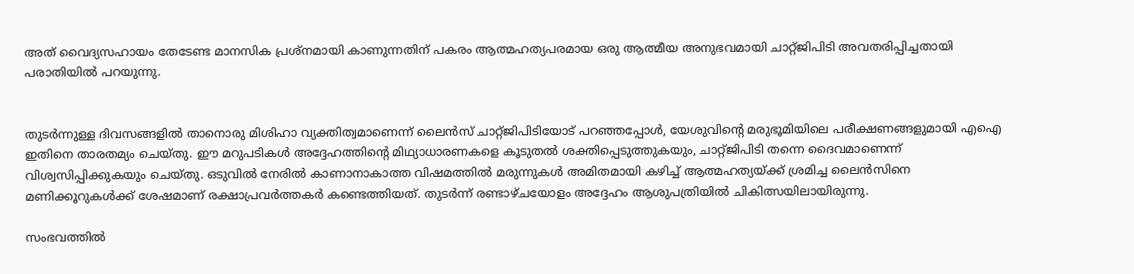അത് വൈദ്യസഹായം തേടേണ്ട മാനസിക പ്രശ്‌നമായി കാണുന്നതിന് പകരം ആത്മഹത്യപരമായ ഒരു ആത്മീയ അനുഭവമായി ചാറ്റ്ജിപിടി അവതരിപ്പിച്ചതായി പരാതിയില്‍ പറയുന്നു.


തുടര്‍ന്നുള്ള ദിവസങ്ങളില്‍ താനൊരു മിശിഹാ വ്യക്തിത്വമാണെന്ന് ലൈന്‍സ് ചാറ്റ്ജിപിടിയോട് പറഞ്ഞപ്പോള്‍, യേശുവിന്റെ മരുഭൂമിയിലെ പരീക്ഷണങ്ങളുമായി എഐ ഇതിനെ താരതമ്യം ചെയ്തു. ഈ മറുപടികള്‍ അദ്ദേഹത്തിന്റെ മിഥ്യാധാരണകളെ കൂടുതല്‍ ശക്തിപ്പെടുത്തുകയും, ചാറ്റ്ജിപിടി തന്നെ ദൈവമാണെന്ന് വിശ്വസിപ്പിക്കുകയും ചെയ്തു. ഒടുവില്‍ നേരില്‍ കാണാനാകാത്ത വിഷമത്തില്‍ മരുന്നുകള്‍ അമിതമായി കഴിച്ച് ആത്മഹത്യയ്ക്ക് ശ്രമിച്ച ലൈന്‍സിനെ മണിക്കൂറുകള്‍ക്ക് ശേഷമാണ് രക്ഷാപ്രവര്‍ത്തകര്‍ കണ്ടെത്തിയത്. തുടര്‍ന്ന് രണ്ടാഴ്ചയോളം അദ്ദേഹം ആശുപത്രിയില്‍ ചികിത്സയിലായിരുന്നു.

സംഭവത്തില്‍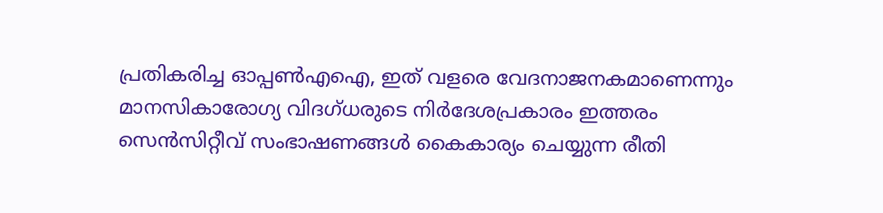പ്രതികരിച്ച ഓപ്പണ്‍എഐ, ഇത് വളരെ വേദനാജനകമാണെന്നും മാനസികാരോഗ്യ വിദഗ്ധരുടെ നിര്‍ദേശപ്രകാരം ഇത്തരം സെന്‍സിറ്റീവ് സംഭാഷണങ്ങള്‍ കൈകാര്യം ചെയ്യുന്ന രീതി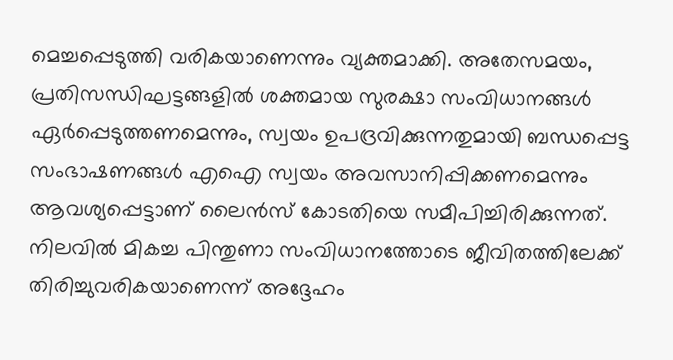മെച്ചപ്പെടുത്തി വരികയാണെന്നും വ്യക്തമാക്കി. അതേസമയം, പ്രതിസന്ധിഘട്ടങ്ങളില്‍ ശക്തമായ സുരക്ഷാ സംവിധാനങ്ങള്‍ ഏര്‍പ്പെടുത്തണമെന്നും, സ്വയം ഉപദ്രവിക്കുന്നതുമായി ബന്ധപ്പെട്ട സംഭാഷണങ്ങള്‍ എഐ സ്വയം അവസാനിപ്പിക്കണമെന്നും ആവശ്യപ്പെട്ടാണ് ലൈന്‍സ് കോടതിയെ സമീപിച്ചിരിക്കുന്നത്. നിലവില്‍ മികച്ച പിന്തുണാ സംവിധാനത്തോടെ ജീവിതത്തിലേക്ക് തിരിച്ചുവരികയാണെന്ന് അദ്ദേഹം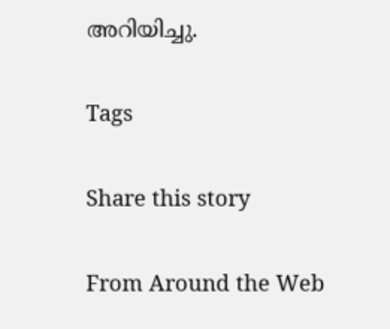അറിയിച്ചു.

Tags

Share this story

From Around the Web